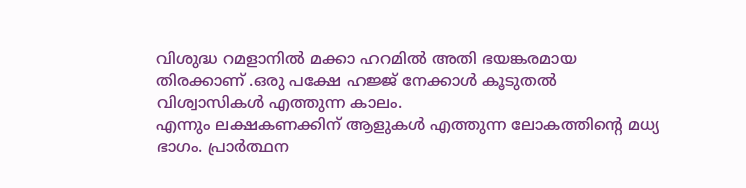വിശുദ്ധ റമളാനിൽ മക്കാ ഹറമിൽ അതി ഭയങ്കരമായ തിരക്കാണ് .ഒരു പക്ഷേ ഹജ്ജ് നേക്കാൾ കൂടുതൽ വിശ്വാസികൾ എത്തുന്ന കാലം.
എന്നും ലക്ഷകണക്കിന് ആളുകൾ എത്തുന്ന ലോകത്തിന്റെ മധ്യ ഭാഗം. പ്രാർത്ഥന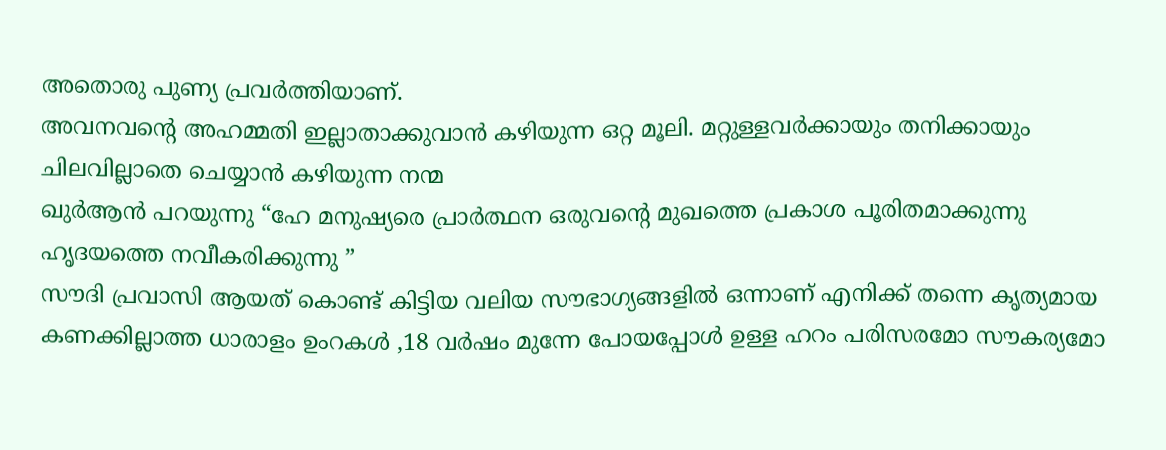അതൊരു പുണ്യ പ്രവർത്തിയാണ്.
അവനവന്റെ അഹമ്മതി ഇല്ലാതാക്കുവാൻ കഴിയുന്ന ഒറ്റ മൂലി. മറ്റുള്ളവർക്കായും തനിക്കായും ചിലവില്ലാതെ ചെയ്യാൻ കഴിയുന്ന നന്മ
ഖുർആൻ പറയുന്നു “ഹേ മനുഷ്യരെ പ്രാർത്ഥന ഒരുവന്റെ മുഖത്തെ പ്രകാശ പൂരിതമാക്കുന്നു ഹൃദയത്തെ നവീകരിക്കുന്നു ”
സൗദി പ്രവാസി ആയത് കൊണ്ട് കിട്ടിയ വലിയ സൗഭാഗ്യങ്ങളിൽ ഒന്നാണ് എനിക്ക് തന്നെ കൃത്യമായ കണക്കില്ലാത്ത ധാരാളം ഉംറകൾ ,18 വർഷം മുന്നേ പോയപ്പോൾ ഉള്ള ഹറം പരിസരമോ സൗകര്യമോ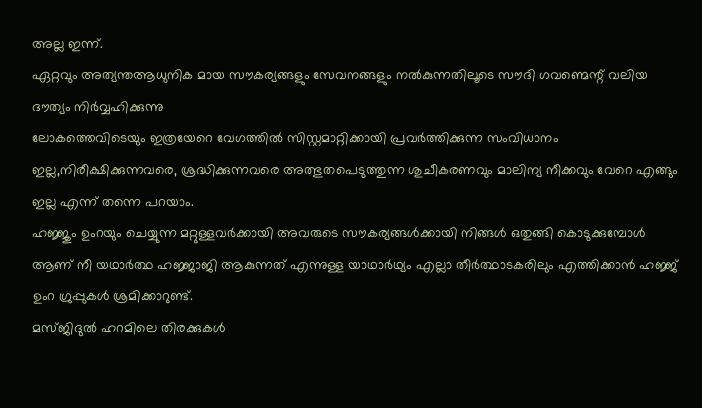അല്ല ഇന്ന്.
ഏറ്റവും അത്യന്തആധുനിക മായ സൗകര്യങ്ങളും സേവനങ്ങളും നൽകുന്നതിലൂടെ സൗദി ഗവണ്മെന്റ് വലിയ ദൗത്യം നിർവ്വഹിക്കുന്നു
ലോകത്തെവിടെയും ഇത്രയേറെ വേഗത്തിൽ സിസ്റ്റമാറ്റിക്കായി പ്രവർത്തിക്കുന്ന സംവിധാനം ഇല്ല,നിരീക്ഷിക്കുന്നവരെ, ശ്രദ്ധിക്കുന്നവരെ അത്ഭുതപെടുത്തുന്ന ശുചീകരണവും മാലിന്യ നീക്കവും വേറെ എങ്ങും ഇല്ല എന്ന് തന്നെ പറയാം.
ഹജ്ജും ഉംറയും ചെയ്യുന്ന മറ്റുള്ളവർക്കായി അവരുടെ സൗകര്യങ്ങൾക്കായി നിങ്ങൾ ഒതുങ്ങി കൊടുക്കുമ്പോൾ ആണ് നീ യഥാർത്ഥ ഹജ്ജാജി ആകുന്നത് എന്നുള്ള യാഥാർഥ്യം എല്ലാ തീർത്ഥാടകരിലും എത്തിക്കാൻ ഹജ്ജ് ഉംറ ഗ്രുപ്പുകൾ ശ്രമിക്കാറുണ്ട്.
മസ്ജിദുൽ ഹറമിലെ തിരക്കുകൾ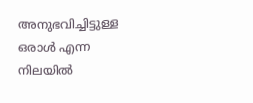അനുഭവിച്ചിട്ടുള്ള ഒരാൾ എന്ന നിലയിൽ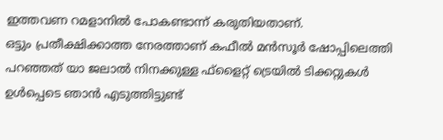ഇത്തവണ റമളാനിൽ പോകണ്ടാന്ന് കരുതിയതാണ്.
ഒട്ടും പ്രതീക്ഷിക്കാത്ത നേരത്താണ് കഫീൽ മൻസൂർ ഷോപ്പിലെത്തി പറഞ്ഞത് യാ ജലാൽ നിനക്കുള്ള ഫ്ളൈറ്റ് ട്രെയിൽ ടിക്കറ്റുകൾ ഉൾപ്പെടെ ഞാൻ എടുത്തിട്ടുണ്ട്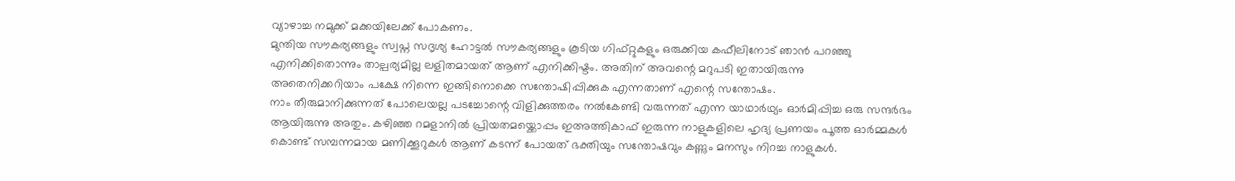വ്യാഴാച്ച നമുക്ക് മക്കയിലേക്ക് പോകണം.
മുന്തിയ സൗകര്യങ്ങളും സ്വപ്ന സദൃശ്യ ഹോട്ടൽ സൗകര്യങ്ങളും കൂടിയ ഗിഫ്റ്റുകളും ഒരുക്കിയ കഫീലിനോട് ഞാൻ പറഞ്ഞു എനിക്കിതൊന്നും താല്പര്യമില്ല ലളിതമായത് ആണ് എനിക്കിഷ്ടം. അതിന് അവന്റെ മറുപടി ഇതായിരുന്നു
അതെനിക്കറിയാം പക്ഷേ നിന്നെ ഇങ്ങിനൊക്കെ സന്തോഷിപ്പിക്കുക എന്നതാണ് എന്റെ സന്തോഷം.
നാം തീരുമാനിക്കുന്നത് പോലെയല്ല പടച്ചോന്റെ വിളിക്കുത്തരം നൽകേണ്ടി വരുന്നത് എന്ന യാഥാർഥ്യം ഓർമിപ്പിച്ച ഒരു സന്ദർഭം ആയിരുന്നു അതും. കഴിഞ്ഞ റമളാനിൽ പ്രിയതമയ്ക്കൊപ്പം ഇഅത്തികാഫ് ഇരുന്ന നാളുകളിലെ ഹൃദ്യ പ്രണയം പൂത്ത ഓർമ്മകൾ കൊണ്ട് സമ്പന്നമായ മണിക്കൂറുകൾ ആണ് കടന്ന് പോയത് ഭക്തിയും സന്തോഷവും കണ്ണും മനസും നിറച്ച നാളുകൾ.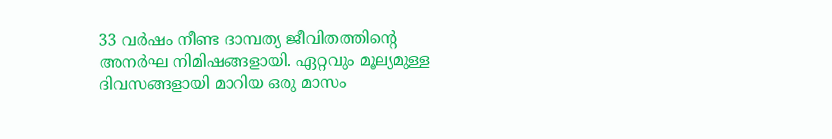33 വർഷം നീണ്ട ദാമ്പത്യ ജീവിതത്തിന്റെ അനർഘ നിമിഷങ്ങളായി. ഏറ്റവും മൂല്യമുള്ള ദിവസങ്ങളായി മാറിയ ഒരു മാസം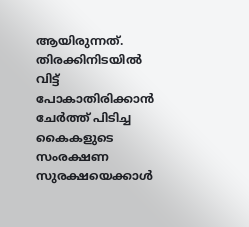ആയിരുന്നത്. തിരക്കിനിടയിൽ വിട്ട് പോകാതിരിക്കാൻ ചേർത്ത് പിടിച്ച കൈകളുടെ സംരക്ഷണ സുരക്ഷയെക്കാൾ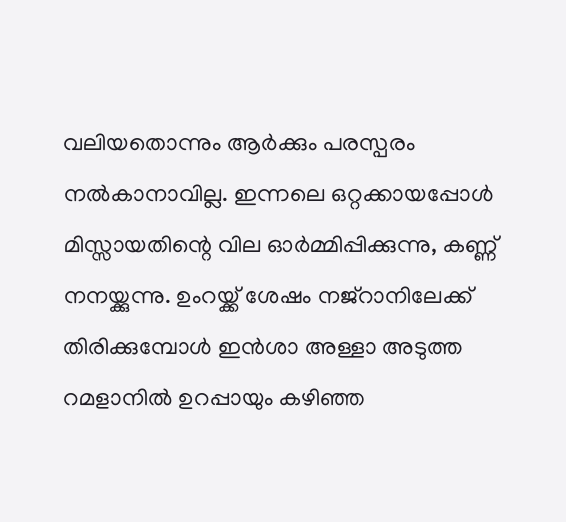വലിയതൊന്നും ആർക്കും പരസ്പരം നൽകാനാവില്ല. ഇന്നലെ ഒറ്റക്കായപ്പോൾ മിസ്സായതിന്റെ വില ഓർമ്മിപ്പിക്കുന്നു, കണ്ണ് നനയ്ക്കുന്നു. ഉംറയ്ക്ക് ശേഷം നജ്റാനിലേക്ക് തിരിക്കുമ്പോൾ ഇൻശാ അള്ളാ അടുത്ത റമളാനിൽ ഉറപ്പായും കഴിഞ്ഞ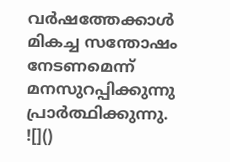വർഷത്തേക്കാൾ മികച്ച സന്തോഷം നേടണമെന്ന് മനസുറപ്പിക്കുന്നു പ്രാർത്ഥിക്കുന്നു.
![]()